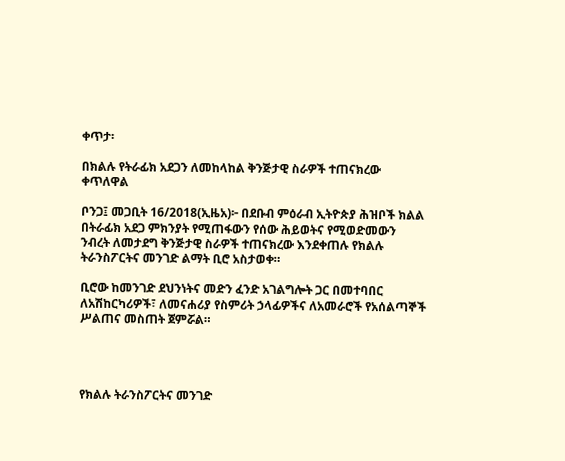ቀጥታ፡

በክልሉ የትራፊክ አደጋን ለመከላከል ቅንጅታዊ ስራዎች ተጠናክረው ቀጥለዋል

ቦንጋ፤ መጋቢት 16/2018(ኢዜአ)፦ በደቡብ ምዕራብ ኢትዮጵያ ሕዝቦች ክልል በትራፊክ አደጋ ምክንያት የሚጠፋውን የሰው ሕይወትና የሚወድመውን ንብረት ለመታደግ ቅንጅታዊ ስራዎች ተጠናክረው እንደቀጠሉ የክልሉ ትራንስፖርትና መንገድ ልማት ቢሮ አስታወቀ።

ቢሮው ከመንገድ ደህንነትና መድን ፈንድ አገልግሎት ጋር በመተባበር ለአሽከርካሪዎች፣ ለመናሐሪያ የስምሪት ኃላፊዎችና ለአመራሮች የአሰልጣኞች ሥልጠና መስጠት ጀምሯል።




የክልሉ ትራንስፖርትና መንገድ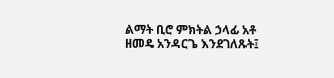ልማት ቢሮ ምክትል ኃላፊ አቶ ዘመዴ አንዳርጌ እንደገለጹት፤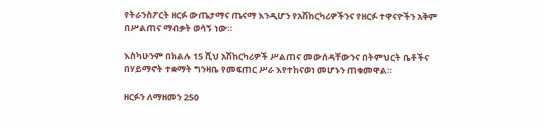የትራንስፖርት ዘርፉ ውጤታማና ጤናማ እንዲሆን የአሽከርካሪዎችንና የዘርፉ ተዋናዮችን አቅም በሥልጠና ማብቃት ወሳኝ ነው።

እስካሁንም በክልሉ 15 ሺህ አሽከርካሪዎች ሥልጠና መውሰዳቸውንና በትምህርት ቤቶችና በሃይማኖት ተቋማት ግንዛቤ የመፍጠር ሥራ እየተከናወነ መሆኑን ጠቁመዋል።

ዘርፉን ለማዘመን 250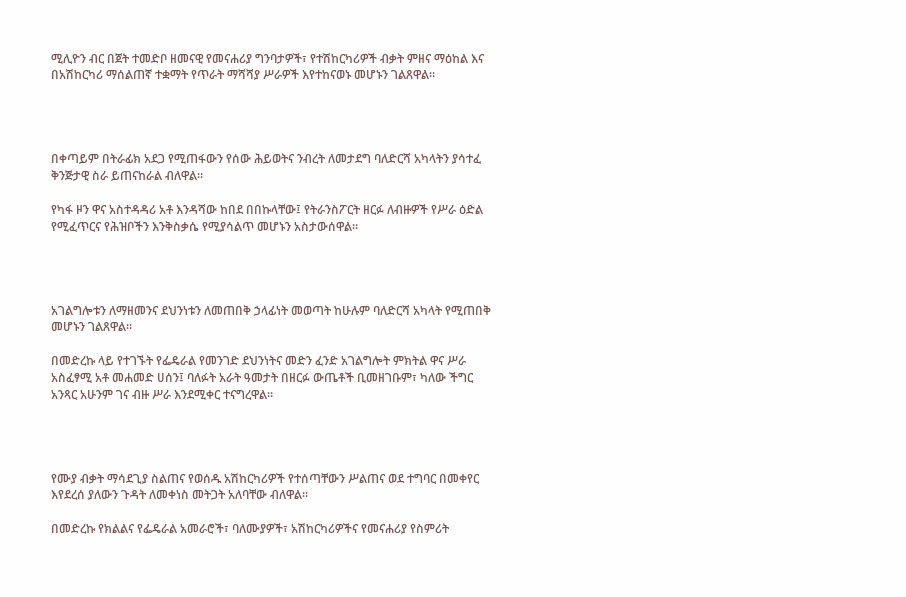ሚሊዮን ብር በጀት ተመድቦ ዘመናዊ የመናሐሪያ ግንባታዎች፣ የተሽከርካሪዎች ብቃት ምዘና ማዕከል እና በአሽከርካሪ ማሰልጠኛ ተቋማት የጥራት ማሻሻያ ሥራዎች እየተከናወኑ መሆኑን ገልጸዋል።




በቀጣይም በትራፊክ አደጋ የሚጠፋውን የሰው ሕይወትና ንብረት ለመታደግ ባለድርሻ አካላትን ያሳተፈ ቅንጅታዊ ስራ ይጠናከራል ብለዋል።

የካፋ ዞን ዋና አስተዳዳሪ አቶ እንዳሻው ከበደ በበኩላቸው፤ የትራንስፖርት ዘርፉ ለብዙዎች የሥራ ዕድል የሚፈጥርና የሕዝቦችን እንቅስቃሴ የሚያሳልጥ መሆኑን አስታውሰዋል።




አገልግሎቱን ለማዘመንና ደህንነቱን ለመጠበቅ ኃላፊነት መወጣት ከሁሉም ባለድርሻ አካላት የሚጠበቅ መሆኑን ገልጸዋል።

በመድረኩ ላይ የተገኙት የፌዴራል የመንገድ ደህንነትና መድን ፈንድ አገልግሎት ምክትል ዋና ሥራ አስፈፃሚ አቶ መሐመድ ሀሰን፤ ባለፉት አራት ዓመታት በዘርፉ ውጤቶች ቢመዘገቡም፣ ካለው ችግር አንጻር አሁንም ገና ብዙ ሥራ እንደሚቀር ተናግረዋል።




የሙያ ብቃት ማሳደጊያ ስልጠና የወሰዱ አሽከርካሪዎች የተሰጣቸውን ሥልጠና ወደ ተግባር በመቀየር እየደረሰ ያለውን ጉዳት ለመቀነስ መትጋት አለባቸው ብለዋል።

በመድረኩ የክልልና የፌዴራል አመራሮች፣ ባለሙያዎች፣ አሽከርካሪዎችና የመናሐሪያ የስምሪት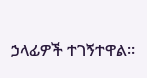ኃላፊዎች ተገኝተዋል።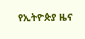የኢትዮጵያ ዜና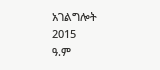አገልግሎት
2015
ዓ.ም